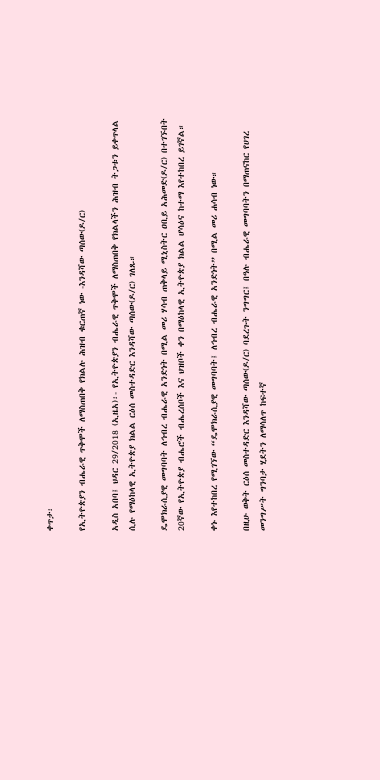ቀጥታ፡

የኢትዮጵያን ብሔራዊ ጥቅሞች ለማስጠበቅ የክልሉ ሕዝብ ቁርጠኛ ነው -እንዳሻው ጣሰው(ዶ/ር)

አዲስ አበባ፤ ህዳር 29/2018 (ኢዜአ)፡- የኢትዮጵያን ብሔራዊ ጥቅሞች ለማስጠበቅ የክልላችን ሕዝብ ትጋቱን ይቀጥላል ሲሉ የማዕከላዊ ኢትዮጵያ ክልል ርዕሰ መስተዳድር እንዳሻው ጣሰው(ዶ/ር) ገለጹ።

ዴሞክራሲያዊ መግባባት ለኅብረ ብሔራዊ አንድነት በሚል መሪ ሃሳብ ጠቅላይ ሚኒስትር ዐቢይ አሕመድ(ዶ/ር) በተገኙበት 20ኛው የኢትዮጵያ ብሔሮች ብሔረሰቦች እና ህዝቦች ቀን በማዕከላዊ ኢትዮጵያ ክልል ሆሳዕና ከተማ እየተከበረ ይገኛል።

ቀኑ እየተከበረ የሚገኘው “ዴሞክራሲያዊ መግባባት፤ ለኅብረ ብሔራዊ አንድነት” በሚል መሪ ሐሳብ ነው።

በዚሁ ወቅት ርዕሰ መስተዳድር እንዳሻው ጣሰው(ዶ/ር) ባደረጉት ንግግር፤ በዓሉ ብሔራዊ መግባባትን በማጠናከር የሀገረ መንግሥት ግንባታ ሂደትን ለማሳለጥ ከፍተኛ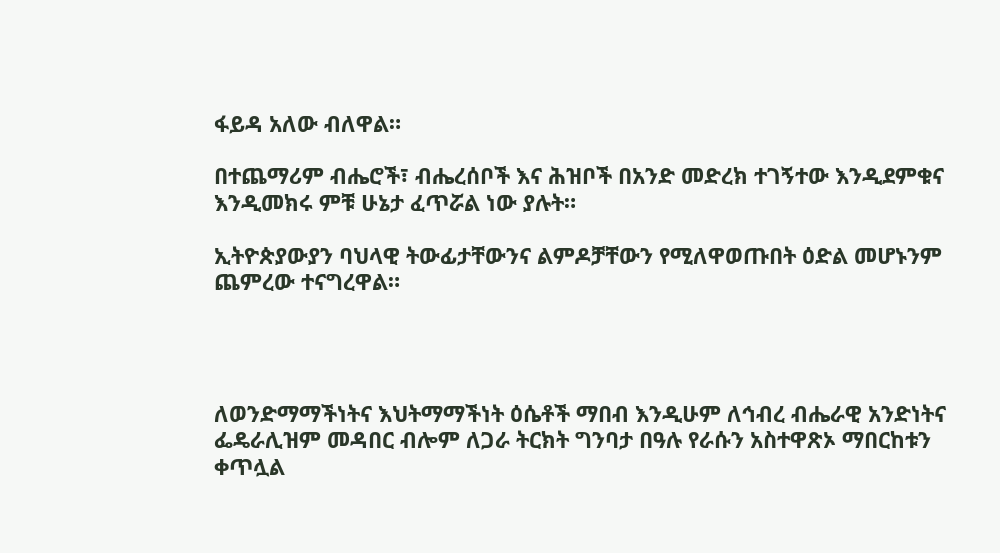ፋይዳ አለው ብለዋል።

በተጨማሪም ብሔሮች፣ ብሔረሰቦች እና ሕዝቦች በአንድ መድረክ ተገኝተው እንዲደምቁና እንዲመክሩ ምቹ ሁኔታ ፈጥሯል ነው ያሉት።

ኢትዮጵያውያን ባህላዊ ትውፊታቸውንና ልምዶቻቸውን የሚለዋወጡበት ዕድል መሆኑንም ጨምረው ተናግረዋል።




ለወንድማማችነትና እህትማማችነት ዕሴቶች ማበብ እንዲሁም ለኅብረ ብሔራዊ አንድነትና ፌዴራሊዝም መዳበር ብሎም ለጋራ ትርክት ግንባታ በዓሉ የራሱን አስተዋጽኦ ማበርከቱን ቀጥሏል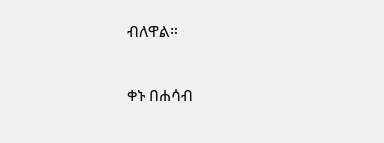ብለዋል።

ቀኑ በሐሳብ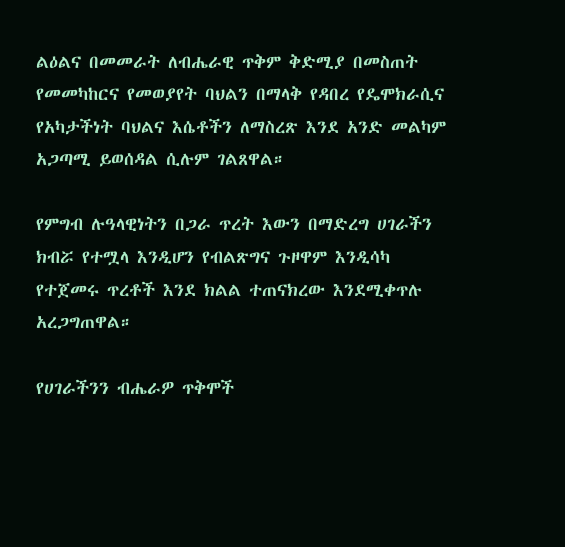ልዕልና በመመራት ለብሔራዊ ጥቅም ቅድሚያ በመስጠት የመመካከርና የመወያየት ባህልን በማላቅ የዳበረ የዴሞክራሲና የአካታችነት ባህልና እሴቶችን ለማስረጽ እንደ አንድ መልካም አጋጣሚ ይወሰዳል ሲሉም ገልጸዋል።

የምግብ ሉዓላዊነትን በጋራ ጥረት እውን በማድረግ ሀገራችን ክብሯ የተሟላ እንዲሆን የብልጽግና ጉዞዋም እንዲሳካ የተጀመሩ ጥረቶች እንደ ክልል ተጠናክረው እንደሚቀጥሉ አረጋግጠዋል።

የሀገራችንን ብሔራዎ ጥቅሞች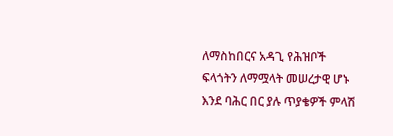ለማስከበርና አዳጊ የሕዝቦች ፍላጎትን ለማሟላት መሠረታዊ ሆኑ እንደ ባሕር በር ያሉ ጥያቄዎች ምላሽ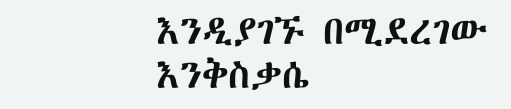እንዲያገኙ በሚደረገው እንቅስቃሴ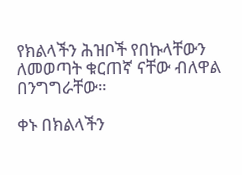የክልላችን ሕዝቦች የበኩላቸውን ለመወጣት ቁርጠኛ ናቸው ብለዋል በንግግራቸው።

ቀኑ በክልላችን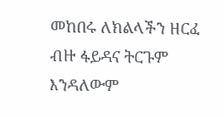መከበሩ ለክልላችን ዘርፈ ብዙ ፋይዳና ትርጉም እንዳለውም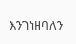እንገነዘባለን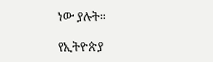ነው ያሉት።

የኢትዮጵያ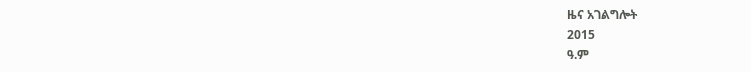ዜና አገልግሎት
2015
ዓ.ም